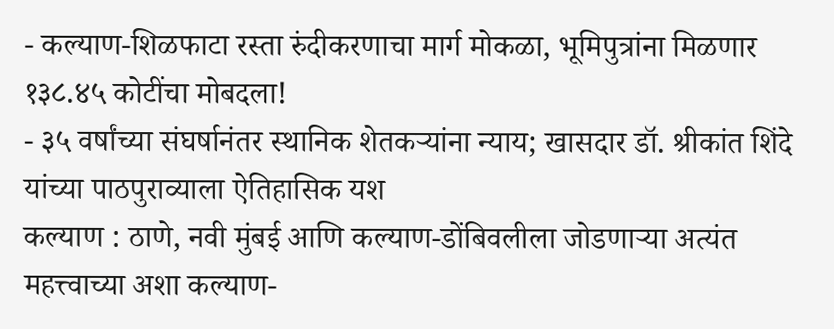- कल्याण-शिळफाटा रस्ता रुंदीकरणाचा मार्ग मोकळा, भूमिपुत्रांना मिळणार १३८.४५ कोटींचा मोबदला!
- ३५ वर्षांच्या संघर्षानंतर स्थानिक शेतकऱ्यांना न्याय; खासदार डॉ. श्रीकांत शिंदे यांच्या पाठपुराव्याला ऐतिहासिक यश
कल्याण : ठाणे, नवी मुंबई आणि कल्याण-डोंबिवलीला जोडणाऱ्या अत्यंत महत्त्वाच्या अशा कल्याण-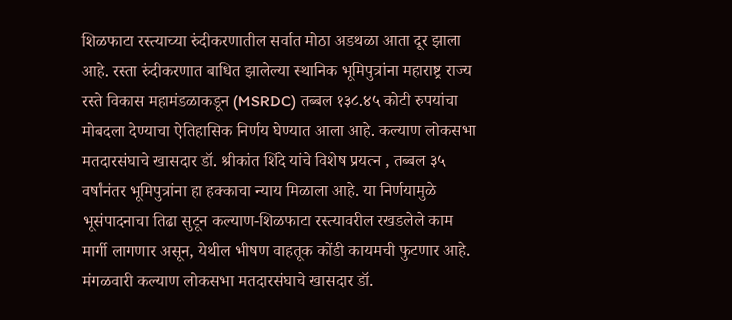शिळफाटा रस्त्याच्या रुंदीकरणातील सर्वात मोठा अडथळा आता दूर झाला आहे. रस्ता रुंदीकरणात बाधित झालेल्या स्थानिक भूमिपुत्रांना महाराष्ट्र राज्य रस्ते विकास महामंडळाकडून (MSRDC) तब्बल १३८.४५ कोटी रुपयांचा मोबदला देण्याचा ऐतिहासिक निर्णय घेण्यात आला आहे. कल्याण लोकसभा मतदारसंघाचे खासदार डॉ. श्रीकांत शिंदे यांचे विशेष प्रयत्न , तब्बल ३५ वर्षांनंतर भूमिपुत्रांना हा हक्काचा न्याय मिळाला आहे. या निर्णयामुळे भूसंपादनाचा तिढा सुटून कल्याण-शिळफाटा रस्त्यावरील रखडलेले काम मार्गी लागणार असून, येथील भीषण वाहतूक कोंडी कायमची फुटणार आहे. मंगळवारी कल्याण लोकसभा मतदारसंघाचे खासदार डॉ.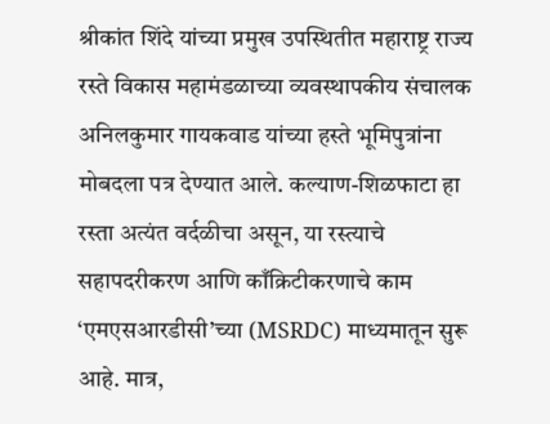श्रीकांत शिंदे यांच्या प्रमुख उपस्थितीत महाराष्ट्र राज्य रस्ते विकास महामंडळाच्या व्यवस्थापकीय संचालक अनिलकुमार गायकवाड यांच्या हस्ते भूमिपुत्रांना मोबदला पत्र देण्यात आले. कल्याण-शिळफाटा हा रस्ता अत्यंत वर्दळीचा असून, या रस्त्याचे सहापदरीकरण आणि काँक्रिटीकरणाचे काम ‘एमएसआरडीसी’च्या (MSRDC) माध्यमातून सुरू आहे. मात्र,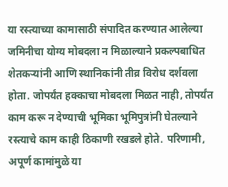या रस्त्याच्या कामासाठी संपादित करण्यात आलेल्या जमिनीचा योग्य मोबदला न मिळाल्याने प्रकल्पबाधित शेतकऱ्यांनी आणि स्थानिकांनी तीव्र विरोध दर्शवला होता. जोपर्यंत हक्काचा मोबदला मिळत नाही, तोपर्यंत काम करू न देण्याची भूमिका भूमिपुत्रांनी घेतल्याने रस्त्याचे काम काही ठिकाणी रखडले होते. परिणामी, अपूर्ण कामांमुळे या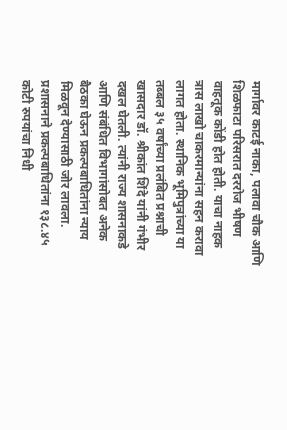मार्गावर काटई नाका, पलावा चौक आणि शिळफाटा परिसरात दररोज भीषण वाहतूक कोंडी होत होती. याचा नाहक त्रास लाखो चाकरमान्यांना सहन करावा लागत होता. स्थानिक भूमिपुत्रांच्या या तब्बल ३५ वर्षांच्या प्रलंबित प्रश्नाची खासदार डॉ. श्रीकांत शिंदे यांनी गंभीर दखल घेतली. त्यांनी राज्य शासनाकडे आणि संबंधित विभागांसोबत अनेक बैठका घेऊन प्रकल्पबाधितांना न्याय मिळवून देण्यासाठी जोर लावला. प्रशासनाने प्रकल्पबाधितांना १३८.४५ कोटी रुपयांचा निधी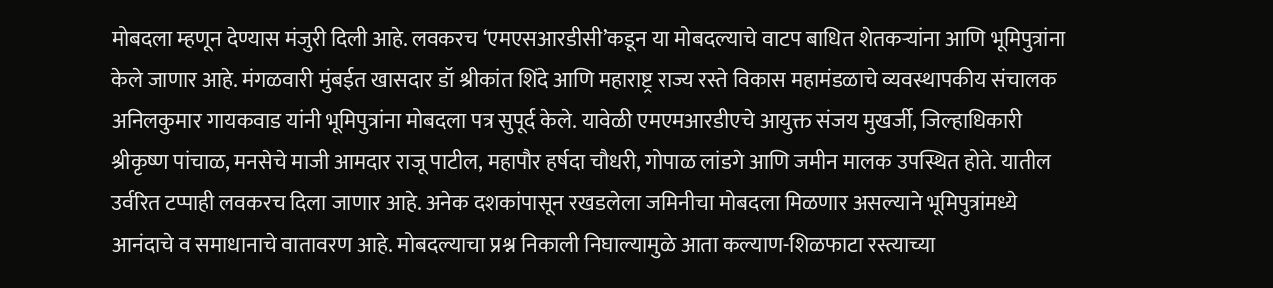मोबदला म्हणून देण्यास मंजुरी दिली आहे. लवकरच ‘एमएसआरडीसी’कडून या मोबदल्याचे वाटप बाधित शेतकऱ्यांना आणि भूमिपुत्रांना केले जाणार आहे. मंगळवारी मुंबईत खासदार डॉ श्रीकांत शिंदे आणि महाराष्ट्र राज्य रस्ते विकास महामंडळाचे व्यवस्थापकीय संचालक अनिलकुमार गायकवाड यांनी भूमिपुत्रांना मोबदला पत्र सुपूर्द केले. यावेळी एमएमआरडीएचे आयुक्त संजय मुखर्जी, जिल्हाधिकारी श्रीकृष्ण पांचाळ, मनसेचे माजी आमदार राजू पाटील, महापौर हर्षदा चौधरी, गोपाळ लांडगे आणि जमीन मालक उपस्थित होते. यातील उर्वरित टप्पाही लवकरच दिला जाणार आहे. अनेक दशकांपासून रखडलेला जमिनीचा मोबदला मिळणार असल्याने भूमिपुत्रांमध्ये आनंदाचे व समाधानाचे वातावरण आहे. मोबदल्याचा प्रश्न निकाली निघाल्यामुळे आता कल्याण-शिळफाटा रस्त्याच्या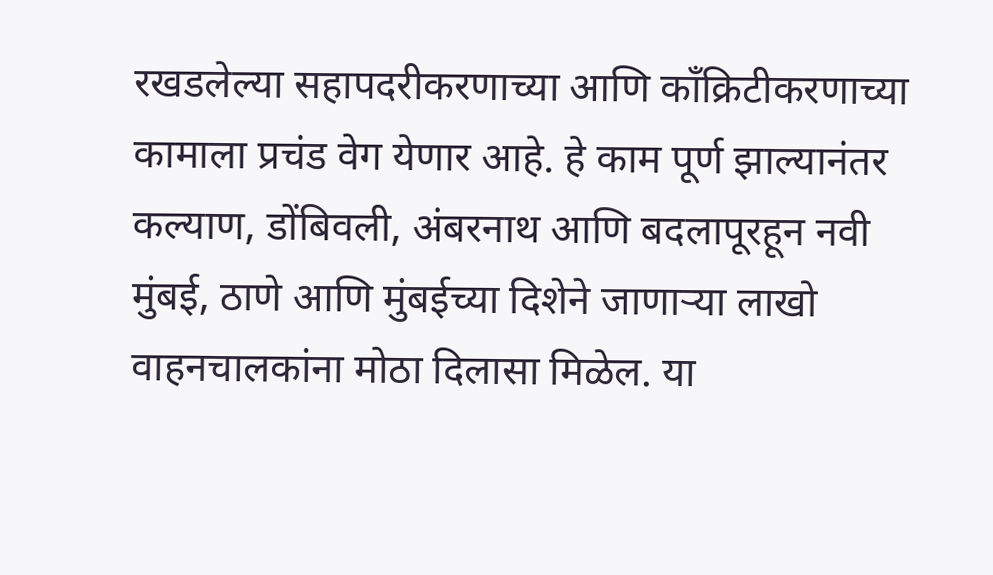रखडलेल्या सहापदरीकरणाच्या आणि काँक्रिटीकरणाच्या कामाला प्रचंड वेग येणार आहे. हे काम पूर्ण झाल्यानंतर कल्याण, डोंबिवली, अंबरनाथ आणि बदलापूरहून नवी मुंबई, ठाणे आणि मुंबईच्या दिशेने जाणाऱ्या लाखो वाहनचालकांना मोठा दिलासा मिळेल. या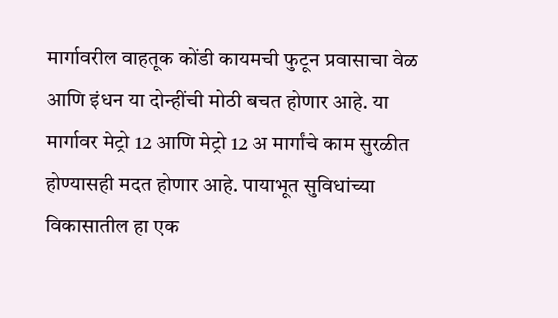मार्गावरील वाहतूक कोंडी कायमची फुटून प्रवासाचा वेळ आणि इंधन या दोन्हींची मोठी बचत होणार आहे. या मार्गावर मेट्रो 12 आणि मेट्रो 12 अ मार्गांचे काम सुरळीत होण्यासही मदत होणार आहे. पायाभूत सुविधांच्या विकासातील हा एक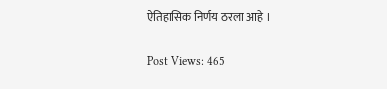ऐतिहासिक निर्णय ठरला आहे ।

Post Views: 465